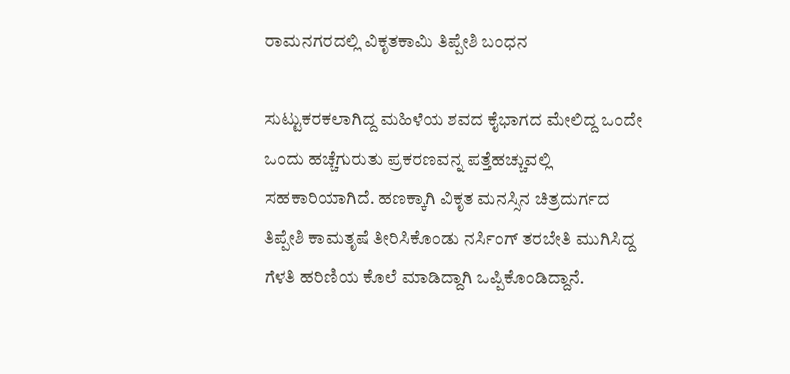ರಾಮನಗರದಲ್ಲಿ ವಿಕೃತಕಾಮಿ ತಿಪ್ಪೇಶಿ ಬಂಧನ

ಸುಟ್ಟುಕರಕಲಾಗಿದ್ದ ಮಹಿಳೆಯ ಶವದ ಕೈಭಾಗದ ಮೇಲಿದ್ದ ಒಂದೇ ಒಂದು ಹಚ್ಚೆಗುರುತು ಪ್ರಕರಣವನ್ನ ಪತ್ತೆಹಚ್ಚುವಲ್ಲಿ ಸಹಕಾರಿಯಾಗಿದೆ. ಹಣಕ್ಕಾಗಿ ವಿಕೃತ ಮನಸ್ಸಿನ ಚಿತ್ರದುರ್ಗದ ತಿಪ್ಪೇಶಿ ಕಾಮತೃಷೆ ತೀರಿಸಿಕೊಂಡು ನರ್ಸಿಂಗ್ ತರಬೇತಿ ಮುಗಿಸಿದ್ದ ಗೆಳತಿ ಹರಿಣಿಯ ಕೊಲೆ ಮಾಡಿದ್ದಾಗಿ ಒಪ್ಪಿಕೊಂಡಿದ್ದಾನೆ.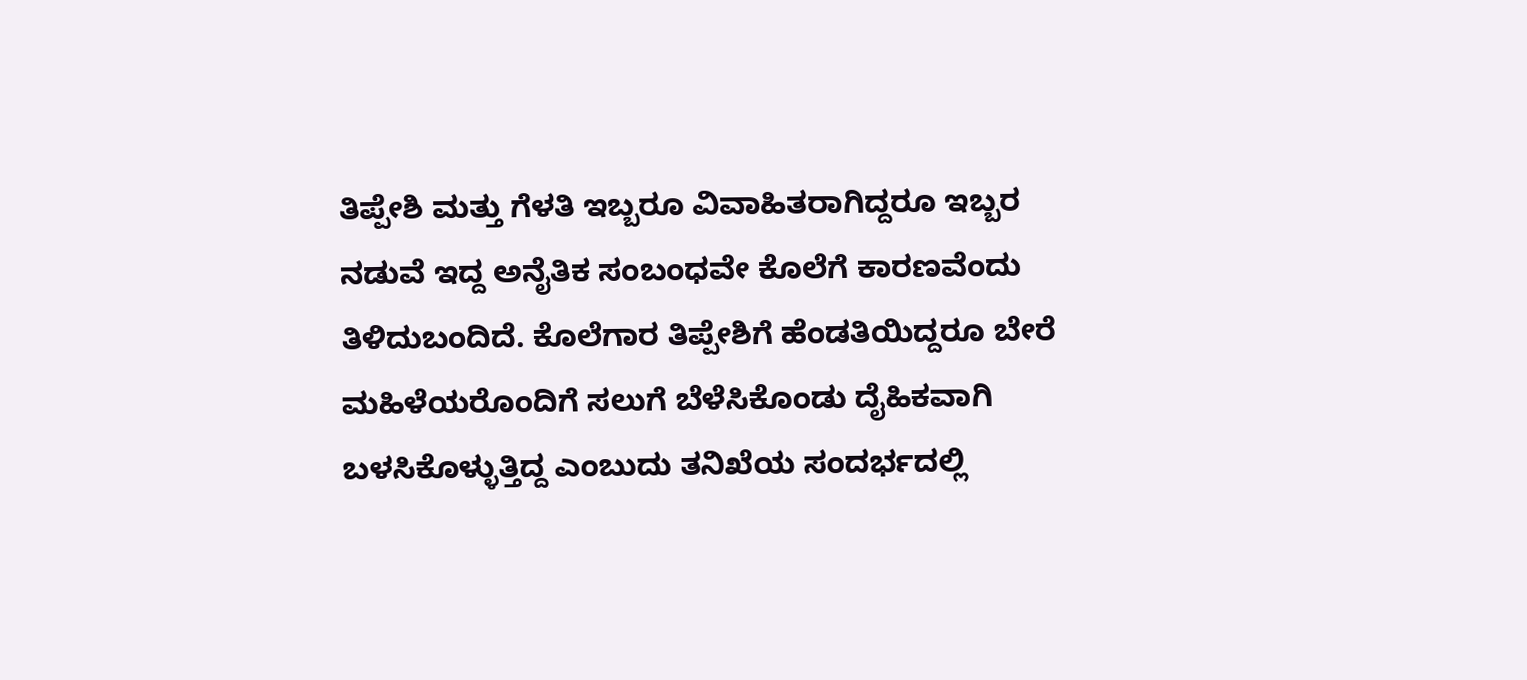ತಿಪ್ಪೇಶಿ ಮತ್ತು ಗೆಳತಿ ಇಬ್ಬರೂ ವಿವಾಹಿತರಾಗಿದ್ದರೂ ಇಬ್ಬರ ನಡುವೆ ಇದ್ದ ಅನೈತಿಕ ಸಂಬಂಧವೇ ಕೊಲೆಗೆ ಕಾರಣವೆಂದು ತಿಳಿದುಬಂದಿದೆ. ಕೊಲೆಗಾರ ತಿಪ್ಪೇಶಿಗೆ ಹೆಂಡತಿಯಿದ್ದರೂ ಬೇರೆ ಮಹಿಳೆಯರೊಂದಿಗೆ ಸಲುಗೆ ಬೆಳೆಸಿಕೊಂಡು ದೈಹಿಕವಾಗಿ ಬಳಸಿಕೊಳ್ಳುತ್ತಿದ್ದ ಎಂಬುದು ತನಿಖೆಯ ಸಂದರ್ಭದಲ್ಲಿ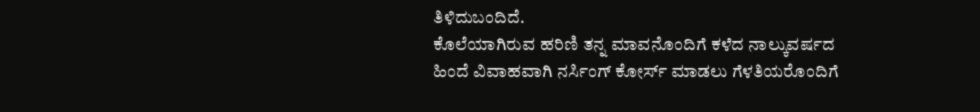ತಿಳಿದುಬಂದಿದೆ.
ಕೊಲೆಯಾಗಿರುವ ಹರಿಣಿ ತನ್ನ ಮಾವನೊಂದಿಗೆ ಕಳೆದ ನಾಲ್ಕುವರ್ಷದ ಹಿಂದೆ ವಿವಾಹವಾಗಿ ನರ್ಸಿಂಗ್ ಕೋರ್ಸ್ ಮಾಡಲು ಗೆಳತಿಯರೊಂದಿಗೆ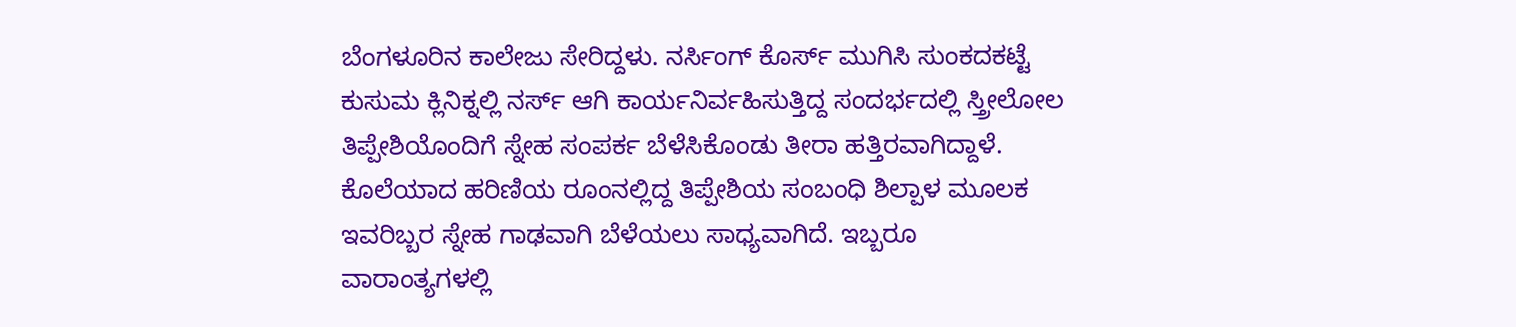ಬೆಂಗಳೂರಿನ ಕಾಲೇಜು ಸೇರಿದ್ದಳು. ನರ್ಸಿಂಗ್ ಕೊರ್ಸ್ ಮುಗಿಸಿ ಸುಂಕದಕಟ್ಟೆ ಕುಸುಮ ಕ್ಲಿನಿಕ್ನಲ್ಲಿ ನರ್ಸ್ ಆಗಿ ಕಾರ್ಯನಿರ್ವಹಿಸುತ್ತಿದ್ದ ಸಂದರ್ಭದಲ್ಲಿ ಸ್ತ್ರೀಲೋಲ ತಿಪ್ಪೇಶಿಯೊಂದಿಗೆ ಸ್ನೇಹ ಸಂಪರ್ಕ ಬೆಳೆಸಿಕೊಂಡು ತೀರಾ ಹತ್ತಿರವಾಗಿದ್ದಾಳೆ.
ಕೊಲೆಯಾದ ಹರಿಣಿಯ ರೂಂನಲ್ಲಿದ್ದ ತಿಪ್ಪೇಶಿಯ ಸಂಬಂಧಿ ಶಿಲ್ಪಾಳ ಮೂಲಕ ಇವರಿಬ್ಬರ ಸ್ನೇಹ ಗಾಢವಾಗಿ ಬೆಳೆಯಲು ಸಾಧ್ಯವಾಗಿದೆ. ಇಬ್ಬರೂ ವಾರಾಂತ್ಯಗಳಲ್ಲಿ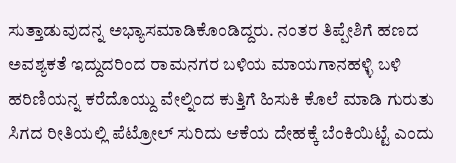ಸುತ್ತಾಡುವುದನ್ನ ಅಭ್ಯಾಸಮಾಡಿಕೊಂಡಿದ್ದರು. ನಂತರ ತಿಪ್ಪೇಶಿಗೆ ಹಣದ ಅವಶ್ಯಕತೆ ಇದ್ದುದರಿಂದ ರಾಮನಗರ ಬಳಿಯ ಮಾಯಗಾನಹಳ್ಳಿ ಬಳಿ ಹರಿಣಿಯನ್ನ ಕರೆದೊಯ್ದು ವೇಲ್ನಿಂದ ಕುತ್ತಿಗೆ ಹಿಸುಕಿ ಕೊಲೆ ಮಾಡಿ ಗುರುತು ಸಿಗದ ರೀತಿಯಲ್ಲಿ ಪೆಟ್ರೋಲ್ ಸುರಿದು ಆಕೆಯ ದೇಹಕ್ಕೆ ಬೆಂಕಿಯಿಟ್ಟೆ ಎಂದು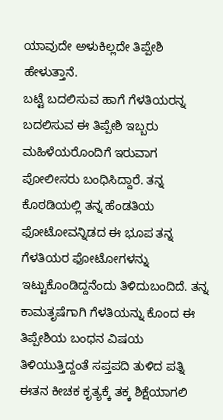ಯಾವುದೇ ಅಳುಕಿಲ್ಲದೇ ತಿಪ್ಪೇಶಿ ಹೇಳುತ್ತಾನೆ.
ಬಟ್ಟೆ ಬದಲಿಸುವ ಹಾಗೆ ಗೆಳತಿಯರನ್ನ ಬದಲಿಸುವ ಈ ತಿಪ್ಪೇಶಿ ಇಬ್ಬರು ಮಹಿಳೆಯರೊಂದಿಗೆ ಇರುವಾಗ ಪೋಲೀಸರು ಬಂಧಿಸಿದ್ದಾರೆ. ತನ್ನ ಕೊಠಡಿಯಲ್ಲಿ ತನ್ನ ಹೆಂಡತಿಯ ಫೋಟೋವನ್ನಿಡದ ಈ ಭೂಪ ತನ್ನ ಗೆಳತಿಯರ ಫೋಟೋಗಳನ್ನು ಇಟ್ಟುಕೊಂಡಿದ್ದನೆಂದು ತಿಳಿದುಬಂದಿದೆ. ತನ್ನ ಕಾಮತೃಷೆಗಾಗಿ ಗೆಳತಿಯನ್ನು ಕೊಂದ ಈ ತಿಪ್ಪೇಶಿಯ ಬಂಧನ ವಿಷಯ ತಿಳಿಯುತ್ತಿದ್ದಂತೆ ಸಪ್ತಪದಿ ತುಳಿದ ಪತ್ನಿ ಈತನ ಕೀಚಕ ಕೃತ್ಯಕ್ಕೆ ತಕ್ಕ ಶಿಕ್ಷೆಯಾಗಲಿ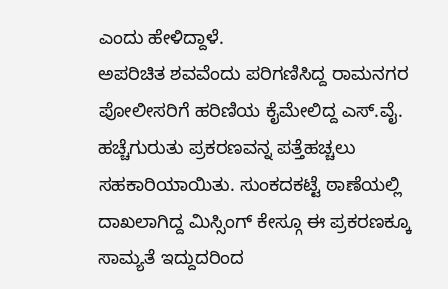ಎಂದು ಹೇಳಿದ್ದಾಳೆ.
ಅಪರಿಚಿತ ಶವವೆಂದು ಪರಿಗಣಿಸಿದ್ದ ರಾಮನಗರ ಪೋಲೀಸರಿಗೆ ಹರಿಣಿಯ ಕೈಮೇಲಿದ್ದ ಎಸ್.ವೈ. ಹಚ್ಚೆಗುರುತು ಪ್ರಕರಣವನ್ನ ಪತ್ತೆಹಚ್ಚಲು ಸಹಕಾರಿಯಾಯಿತು. ಸುಂಕದಕಟ್ಟೆ ಠಾಣೆಯಲ್ಲಿ ದಾಖಲಾಗಿದ್ದ ಮಿಸ್ಸಿಂಗ್ ಕೇಸ್ಗೂ ಈ ಪ್ರಕರಣಕ್ಕೂ ಸಾಮ್ಯತೆ ಇದ್ದುದರಿಂದ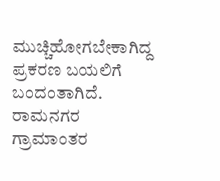ಮುಚ್ಚಿಹೋಗಬೇಕಾಗಿದ್ದ ಪ್ರಕರಣ ಬಯಲಿಗೆ ಬಂದಂತಾಗಿದೆ. ರಾಮನಗರ ಗ್ರಾಮಾಂತರ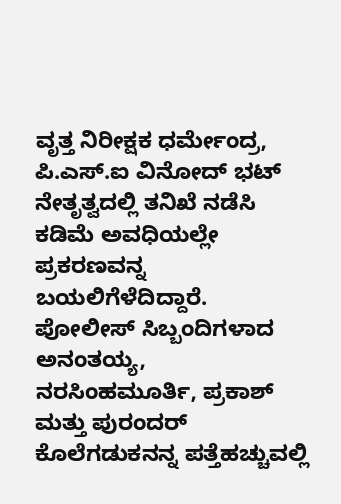ವೃತ್ತ ನಿರೀಕ್ಷಕ ಧರ್ಮೇಂದ್ರ, ಪಿ.ಎಸ್.ಐ ವಿನೋದ್ ಭಟ್ ನೇತೃತ್ವದಲ್ಲಿ ತನಿಖೆ ನಡೆಸಿ ಕಡಿಮೆ ಅವಧಿಯಲ್ಲೇ ಪ್ರಕರಣವನ್ನ ಬಯಲಿಗೆಳೆದಿದ್ದಾರೆ. ಪೋಲೀಸ್ ಸಿಬ್ಬಂದಿಗಳಾದ ಅನಂತಯ್ಯ, ನರಸಿಂಹಮೂರ್ತಿ, ಪ್ರಕಾಶ್ ಮತ್ತು ಪುರಂದರ್ ಕೊಲೆಗಡುಕನನ್ನ ಪತ್ತೆಹಚ್ಚುವಲ್ಲಿ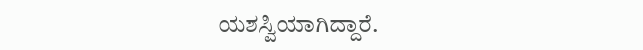ಯಶಸ್ವಿಯಾಗಿದ್ದಾರೆ.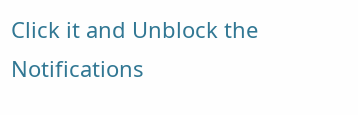Click it and Unblock the Notifications